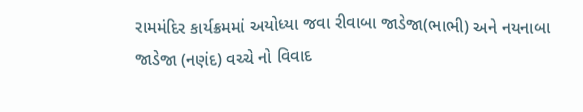રામમંદિર કાર્યક્રમમાં અયોધ્યા જવા રીવાબા જાડેજા(ભાભી) અને નયનાબા જાડેજા (નણંદ) વચ્ચે નો વિવાદ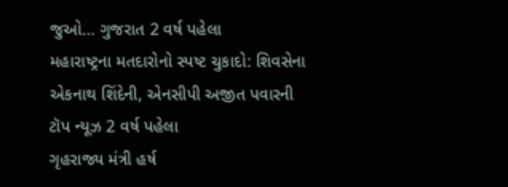જુઓ… ગુજરાત 2 વર્ષ પહેલા
મહારાષ્ટ્રના મતદારોનો સ્પષ્ટ ચુકાદો: શિવસેના એકનાથ શિંદેની, એનસીપી અજીત પવારની ટૉપ ન્યૂઝ 2 વર્ષ પહેલા
ગૃહરાજ્ય મંત્રી હર્ષ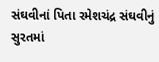સંઘવીનાં પિતા રમેશચંદ્ર સંઘવીનું સુરતમાં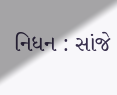નિધન : સાંજે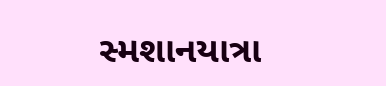સ્મશાનયાત્રા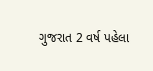ગુજરાત 2 વર્ષ પહેલા